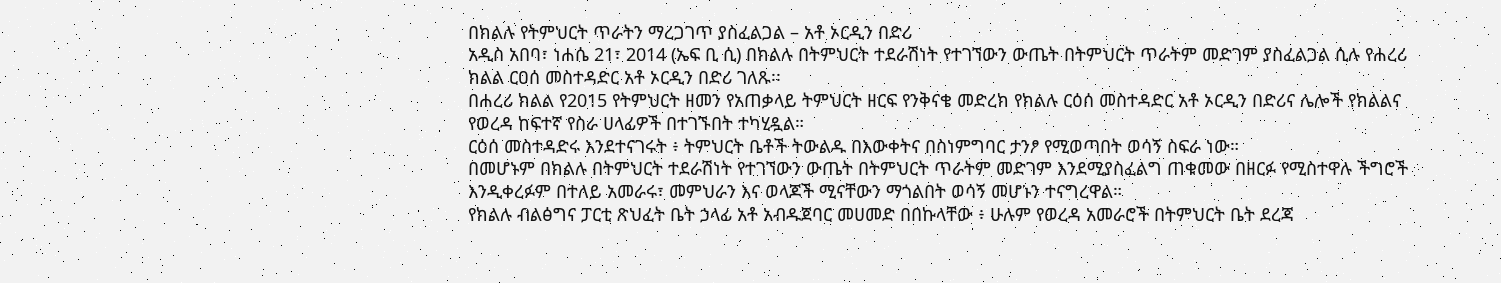በክልሉ የትምህርት ጥራትን ማረጋገጥ ያስፈልጋል – አቶ ኦርዲን በድሪ
አዲስ አበባ፣ ነሐሴ 21፣ 2014 (ኤፍ ቢ ሲ) በክልሉ በትምህርት ተደራሽነት የተገኘውን ውጤት በትምህርት ጥራትም መድገም ያስፈልጋል ሲሉ የሐረሪ ክልል ርዐሰ መስተዳድር አቶ ኦርዲን በድሪ ገለጹ፡፡
በሐረሪ ክልል የ2015 የትምህርት ዘመን የአጠቃላይ ትምህርት ዘርፍ የንቅናቄ መድረክ የክልሉ ርዕሰ መስተዳድር አቶ ኦርዲን በድሪና ሌሎች የክልልና የወረዳ ከፍተኛ የስራ ሀላፊዎች በተገኙበት ተካሂዷል።
ርዕሰ መስተዳድሩ እንደተናገሩት ፥ ትምህርት ቤቶች ትውልዱ በእውቀትና በስነምግባር ታንፆ የሚወጣበት ወሳኝ ስፍራ ነው።
በመሆኑም በክልሉ በትምህርት ተደራሽነት የተገኘውን ውጤት በትምህርት ጥራትም መድገም እንደሚያስፈልግ ጠቁመው በዘርፉ የሚስተዋሉ ችግሮች እንዲቀረፉም በተለይ አመራሩ፣ መምህራን እና ወላጆች ሚናቸውን ማጎልበት ወሳኝ መሆኑን ተናግረዋል።
የክልሉ ብልፅግና ፓርቲ ጽህፈት ቤት ኃላፊ አቶ አብዱጀባር መሀመድ በበኩላቸው ፥ ሁሉም የወረዳ አመራሮች በትምህርት ቤት ደረጃ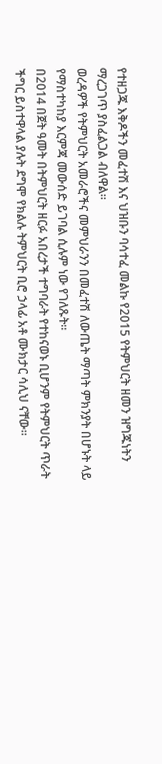የተዘጋጁ እቅዶችን መፈተሽ እና ህዝቡን ባሳተፈ መልኩ የ2015 የትምህርት ዘመን ዝግጁነትን ማረጋገጥ ያስፈልጋል ብለዋል።
ወረዳዎች የትምህርት አመራሮችና መምህራንን በመፈተሽ ለውጤት ማጣት ምክንያት በሆኑት ላይ የማስተካከያ እርምጃ መውሰድ ይገባል ሲሉም ነው የገለጹት።
በ2014 በጀት ዓመት በትምህርት ዘርፉ አበረታች ተግባራት የተከናወኑ ቢሆንም የትምህርት ጥራት ችግር ይስተዋላል ያሉት ደግሞ የክልሉ ትምህርት ቢሮ ኃላፊ አቶ ሙክታር ሳሊህ ናቸው።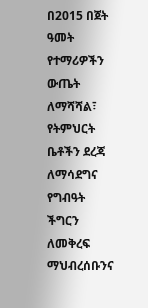በ2015 በጀት ዓመት የተማሪዎችን ውጤት ለማሻሻል፣ የትምህርት ቤቶችን ደረጃ ለማሳደግና የግብዓት ችግርን ለመቅረፍ ማህብረሰቡንና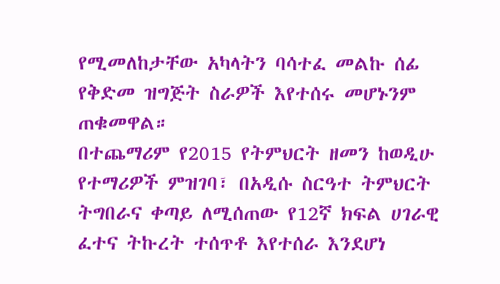የሚመለከታቸው አካላትን ባሳተፈ መልኩ ሰፊ የቅድመ ዝግጅት ስራዎች እየተሰሩ መሆኑንም ጠቁመዋል።
በተጨማሪም የ2015 የትምህርት ዘመን ከወዲሁ የተማሪዎች ምዝገባ፣ በአዲሱ ስርዓተ ትምህርት ትግበራና ቀጣይ ለሚሰጠው የ12ኛ ክፍል ሀገራዊ ፈተና ትኩረት ተሰጥቶ እየተሰራ እንደሆነ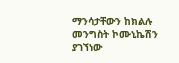ማንሳታቸውን ከክልሉ መንግስት ኮሙኒኬሽን ያገኘነው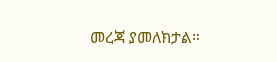መረጃ ያመለክታል።